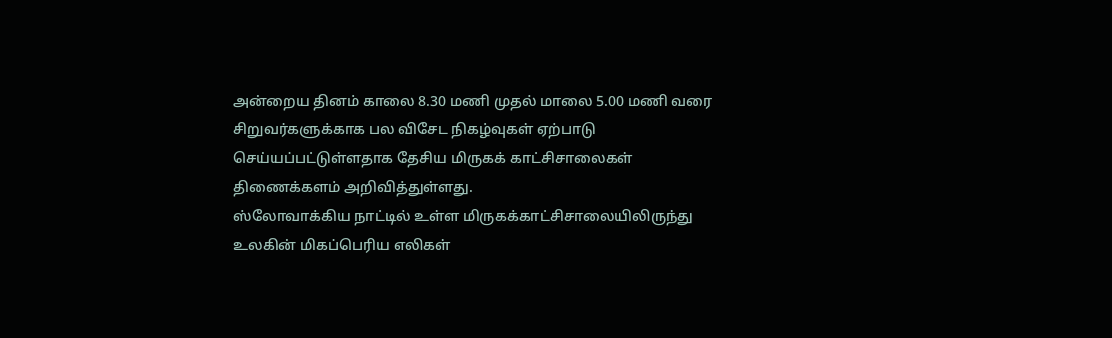அன்றைய தினம் காலை 8.30 மணி முதல் மாலை 5.00 மணி வரை சிறுவர்களுக்காக பல விசேட நிகழ்வுகள் ஏற்பாடு செய்யப்பட்டுள்ளதாக தேசிய மிருகக் காட்சிசாலைகள் திணைக்களம் அறிவித்துள்ளது.
ஸ்லோவாக்கிய நாட்டில் உள்ள மிருகக்காட்சிசாலையிலிருந்து உலகின் மிகப்பெரிய எலிகள்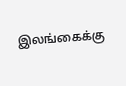இலங்கைக்கு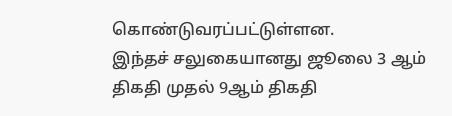கொண்டுவரப்பட்டுள்ளன.
இந்தச் சலுகையானது ஜூலை 3 ஆம் திகதி முதல் 9ஆம் திகதி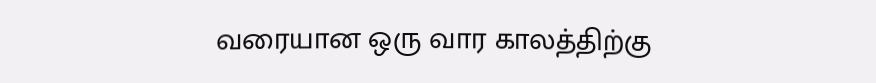வரையான ஒரு வார காலத்திற்கு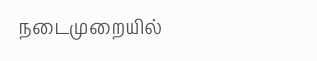நடைமுறையில்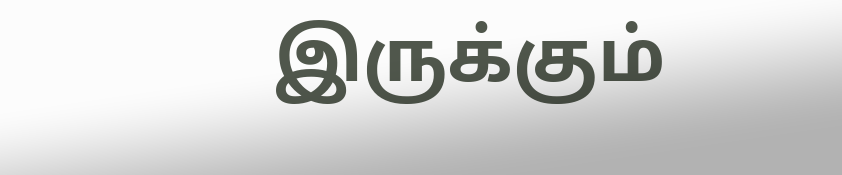இருக்கும்